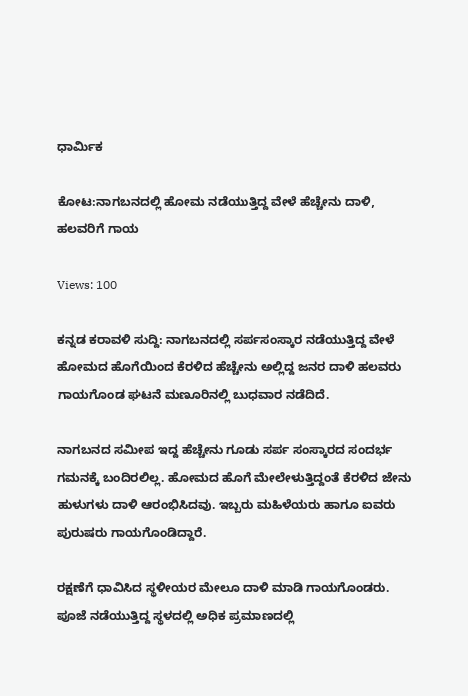ಧಾರ್ಮಿಕ

ಕೋಟ:ನಾಗಬನದಲ್ಲಿ ಹೋಮ ನಡೆಯುತ್ತಿದ್ದ ವೇಳೆ ಹೆಚ್ಚೇನು ದಾಳಿ, ಹಲವರಿಗೆ ಗಾಯ

Views: 100

ಕನ್ನಡ ಕರಾವಳಿ ಸುದ್ದಿ: ನಾಗಬನದಲ್ಲಿ ಸರ್ಪಸಂಸ್ಕಾರ ನಡೆಯುತ್ತಿದ್ದ ವೇಳೆ ಹೋಮದ ಹೊಗೆಯಿಂದ ಕೆರಳಿದ ಹೆಚ್ಚೇನು ಅಲ್ಲಿದ್ದ ಜನರ ದಾಳಿ ಹಲವರು ಗಾಯಗೊಂಡ ಘಟನೆ ಮಣೂರಿನಲ್ಲಿ ಬುಧವಾರ ನಡೆದಿದೆ.

ನಾಗಬನದ ಸಮೀಪ ಇದ್ದ ಹೆಚ್ಚೇನು ಗೂಡು ಸರ್ಪ ಸಂಸ್ಕಾರದ ಸಂದರ್ಭ ಗಮನಕ್ಕೆ ಬಂದಿರಲಿಲ್ಲ. ಹೋಮದ ಹೊಗೆ ಮೇಲೇಳುತ್ತಿದ್ದಂತೆ ಕೆರಳಿದ ಜೇನು ಹುಳುಗಳು ದಾಳಿ ಆರಂಭಿಸಿದವು. ಇಬ್ಬರು ಮಹಿಳೆಯರು ಹಾಗೂ ಐವರು ಪುರುಷರು ಗಾಯಗೊಂಡಿದ್ದಾರೆ.

ರಕ್ಷಣೆಗೆ ಧಾವಿಸಿದ ಸ್ಥಳೀಯರ ಮೇಲೂ ದಾಳಿ ಮಾಡಿ ಗಾಯಗೊಂಡರು. ಪೂಜೆ ನಡೆಯುತ್ತಿದ್ದ ಸ್ಥಳದಲ್ಲಿ ಅಧಿಕ ಪ್ರಮಾಣದಲ್ಲಿ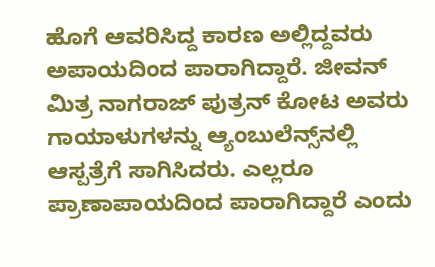ಹೊಗೆ ಆವರಿಸಿದ್ದ ಕಾರಣ ಅಲ್ಲಿದ್ದವರು ಅಪಾಯದಿಂದ ಪಾರಾಗಿದ್ದಾರೆ. ಜೀವನ್ ಮಿತ್ರ ನಾಗರಾಜ್ ಪುತ್ರನ್ ಕೋಟ ಅವರು ಗಾಯಾಳುಗಳನ್ನು ಆ್ಯಂಬುಲೆನ್ಸ್‌ನಲ್ಲಿ ಆಸ್ಪತ್ರೆಗೆ ಸಾಗಿಸಿದರು. ಎಲ್ಲರೂ ಪ್ರಾಣಾಪಾಯದಿಂದ ಪಾರಾಗಿದ್ದಾರೆ ಎಂದು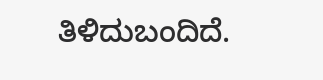ತಿಳಿದುಬಂದಿದೆ.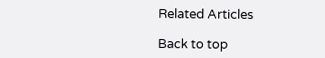Related Articles

Back to top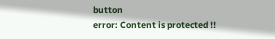button
error: Content is protected !!